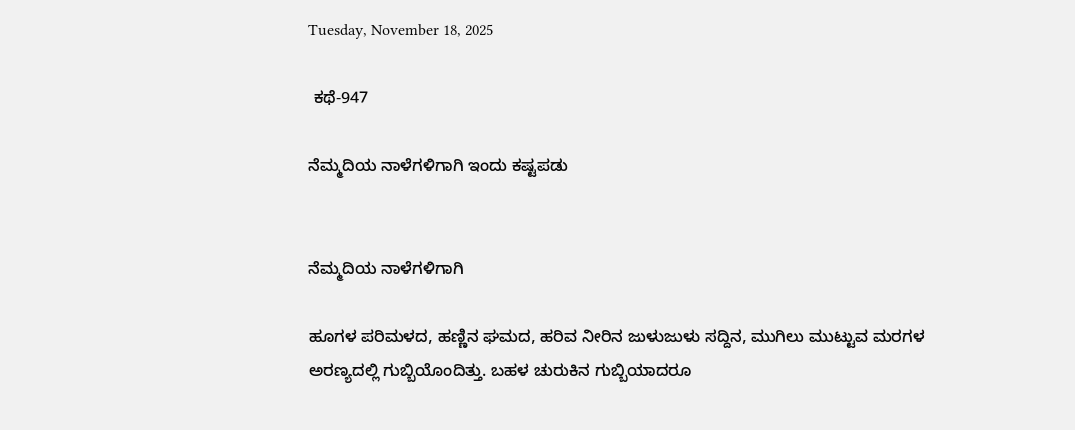Tuesday, November 18, 2025

 ಕಥೆ-947

ನೆಮ್ಮದಿಯ ನಾಳೆಗಳಿಗಾಗಿ ಇಂದು ಕಷ್ಟಪಡು


ನೆಮ್ಮದಿಯ ನಾಳೆಗಳಿಗಾಗಿ

ಹೂಗಳ ಪರಿಮಳದ, ಹಣ್ಣಿನ ಘಮದ, ಹರಿವ ನೀರಿನ ಜುಳುಜುಳು ಸದ್ದಿನ, ಮುಗಿಲು ಮುಟ್ಟುವ ಮರಗಳ ಅರಣ್ಯದಲ್ಲಿ ಗುಬ್ಬಿಯೊಂದಿತ್ತು. ಬಹಳ ಚುರುಕಿನ ಗುಬ್ಬಿಯಾದರೂ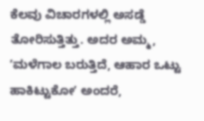ಕೆಲವು ವಿಚಾರಗಳಲ್ಲಿ ಅಸಡ್ಡೆ ತೋರಿಸುತ್ತಿತ್ತು. ಅದರ ಅಮ್ಮ, ʼಮಳೆಗಾಲ ಬರುತ್ತಿದೆ, ಆಹಾರ ಒಟ್ಟು ಹಾಕಿಟ್ಟುಕೋʼ ಅಂದರೆ,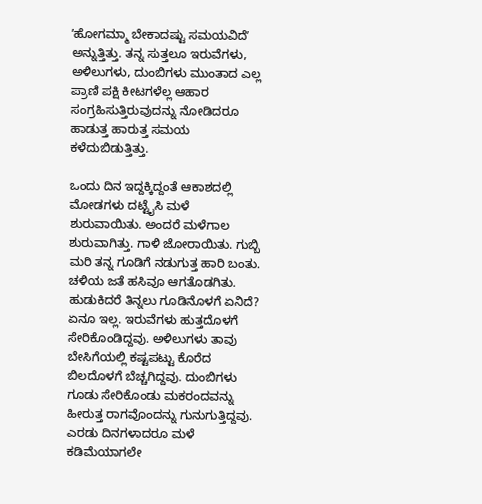ʼಹೋಗಮ್ಮಾ ಬೇಕಾದಷ್ಟು ಸಮಯವಿದೆʼ ಅನ್ನುತ್ತಿತ್ತು. ತನ್ನ ಸುತ್ತಲೂ ಇರುವೆಗಳು, ಅಳಿಲುಗಳು, ದುಂಬಿಗಳು ಮುಂತಾದ ಎಲ್ಲ ಪ್ರಾಣಿ ಪಕ್ಷಿ ಕೀಟಗಳೆಲ್ಲ ಆಹಾರ ಸಂಗ್ರಹಿಸುತ್ತಿರುವುದನ್ನು ನೋಡಿದರೂ ಹಾಡುತ್ತ ಹಾರುತ್ತ ಸಮಯ ಕಳೆದುಬಿಡುತ್ತಿತ್ತು.

ಒಂದು ದಿನ ಇದ್ದಕ್ಕಿದ್ದಂತೆ ಆಕಾಶದಲ್ಲಿ ಮೋಡಗಳು ದಟ್ಟೈಸಿ ಮಳೆ ಶುರುವಾಯಿತು. ಅಂದರೆ ಮಳೆಗಾಲ ಶುರುವಾಗಿತ್ತು. ಗಾಳಿ ಜೋರಾಯಿತು. ಗುಬ್ಬಿ ಮರಿ ತನ್ನ ಗೂಡಿಗೆ ನಡುಗುತ್ತ ಹಾರಿ ಬಂತು. ಚಳಿಯ ಜತೆ ಹಸಿವೂ ಆಗತೊಡಗಿತು. ಹುಡುಕಿದರೆ ತಿನ್ನಲು ಗೂಡಿನೊಳಗೆ ಏನಿದೆ? ಏನೂ ಇಲ್ಲ. ಇರುವೆಗಳು ಹುತ್ತದೊಳಗೆ ಸೇರಿಕೊಂಡಿದ್ದವು. ಅಳಿಲುಗಳು ತಾವು ಬೇಸಿಗೆಯಲ್ಲಿ ಕಷ್ಟಪಟ್ಟು ಕೊರೆದ ಬಿಲದೊಳಗೆ ಬೆಚ್ಚಗಿದ್ದವು. ದುಂಬಿಗಳು ಗೂಡು ಸೇರಿಕೊಂಡು ಮಕರಂದವನ್ನು ಹೀರುತ್ತ ರಾಗವೊಂದನ್ನು ಗುನುಗುತ್ತಿದ್ದವು. ಎರಡು ದಿನಗಳಾದರೂ ಮಳೆ ಕಡಿಮೆಯಾಗಲೇ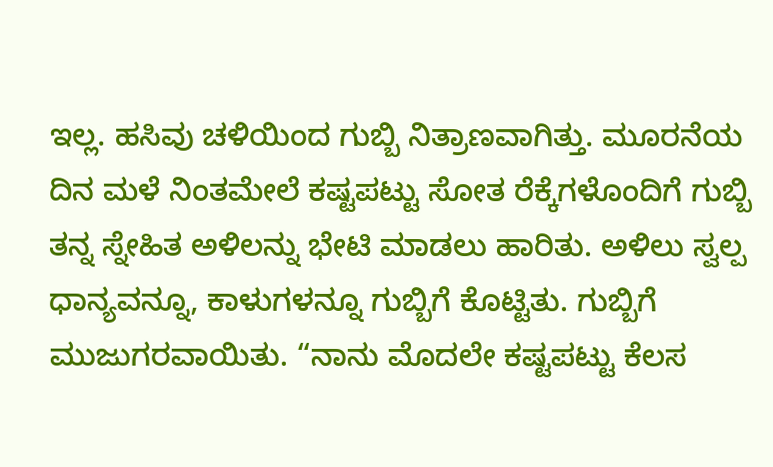ಇಲ್ಲ. ಹಸಿವು ಚಳಿಯಿಂದ ಗುಬ್ಬಿ ನಿತ್ರಾಣವಾಗಿತ್ತು. ಮೂರನೆಯ ದಿನ ಮಳೆ ನಿಂತಮೇಲೆ ಕಷ್ಟಪಟ್ಟು ಸೋತ ರೆಕ್ಕೆಗಳೊಂದಿಗೆ ಗುಬ್ಬಿ ತನ್ನ ಸ್ನೇಹಿತ ಅಳಿಲನ್ನು ಭೇಟಿ ಮಾಡಲು ಹಾರಿತು. ಅಳಿಲು ಸ್ವಲ್ಪ ಧಾನ್ಯವನ್ನೂ, ಕಾಳುಗಳನ್ನೂ ಗುಬ್ಬಿಗೆ ಕೊಟ್ಟಿತು. ಗುಬ್ಬಿಗೆ ಮುಜುಗರವಾಯಿತು. “ನಾನು ಮೊದಲೇ ಕಷ್ಟಪಟ್ಟು ಕೆಲಸ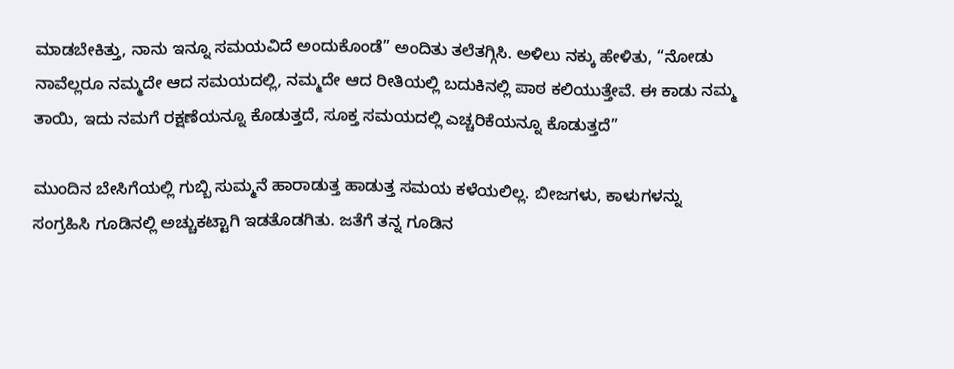ಮಾಡಬೇಕಿತ್ತು, ನಾನು ಇನ್ನೂ ಸಮಯವಿದೆ ಅಂದುಕೊಂಡೆ” ಅಂದಿತು ತಲೆತಗ್ಗಿಸಿ. ಅಳಿಲು ನಕ್ಕು ಹೇಳಿತು, “ನೋಡು ನಾವೆಲ್ಲರೂ ನಮ್ಮದೇ ಆದ ಸಮಯದಲ್ಲಿ, ನಮ್ಮದೇ ಆದ ರೀತಿಯಲ್ಲಿ ಬದುಕಿನಲ್ಲಿ ಪಾಠ ಕಲಿಯುತ್ತೇವೆ. ಈ ಕಾಡು ನಮ್ಮ ತಾಯಿ, ಇದು ನಮಗೆ ರಕ್ಷಣೆಯನ್ನೂ ಕೊಡುತ್ತದೆ, ಸೂಕ್ತ ಸಮಯದಲ್ಲಿ ಎಚ್ಚರಿಕೆಯನ್ನೂ ಕೊಡುತ್ತದೆ”

ಮುಂದಿನ ಬೇಸಿಗೆಯಲ್ಲಿ ಗುಬ್ಬಿ ಸುಮ್ಮನೆ ಹಾರಾಡುತ್ತ ಹಾಡುತ್ತ ಸಮಯ ಕಳೆಯಲಿಲ್ಲ. ಬೀಜಗಳು, ಕಾಳುಗಳನ್ನು ಸಂಗ್ರಹಿಸಿ ಗೂಡಿನಲ್ಲಿ ಅಚ್ಚುಕಟ್ಟಾಗಿ ಇಡತೊಡಗಿತು. ಜತೆಗೆ ತನ್ನ ಗೂಡಿನ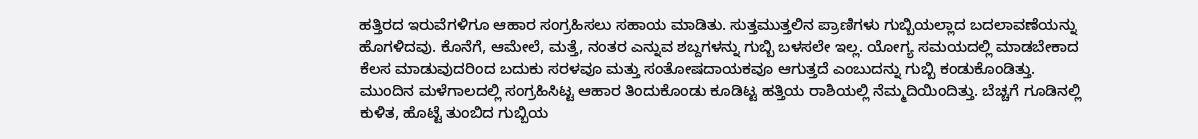ಹತ್ತಿರದ ಇರುವೆಗಳಿಗೂ ಆಹಾರ ಸಂಗ್ರಹಿಸಲು ಸಹಾಯ ಮಾಡಿತು. ಸುತ್ತಮುತ್ತಲಿನ ಪ್ರಾಣಿಗಳು ಗುಬ್ಬಿಯಲ್ಲಾದ ಬದಲಾವಣೆಯನ್ನು ಹೊಗಳಿದವು. ಕೊನೆಗೆ, ಆಮೇಲೆ, ಮತ್ತೆ, ನಂತರ ಎನ್ನುವ ಶಬ್ದಗಳನ್ನು ಗುಬ್ಬಿ ಬಳಸಲೇ ಇಲ್ಲ. ಯೋಗ್ಯ ಸಮಯದಲ್ಲಿ ಮಾಡಬೇಕಾದ ಕೆಲಸ ಮಾಡುವುದರಿಂದ ಬದುಕು ಸರಳವೂ ಮತ್ತು ಸಂತೋಷದಾಯಕವೂ ಆಗುತ್ತದೆ ಎಂಬುದನ್ನು ಗುಬ್ಬಿ ಕಂಡುಕೊಂಡಿತ್ತು. ಮುಂದಿನ ಮಳೆಗಾಲದಲ್ಲಿ ಸಂಗ್ರಹಿಸಿಟ್ಟ ಆಹಾರ ತಿಂದುಕೊಂಡು ಕೂಡಿಟ್ಟ ಹತ್ತಿಯ ರಾಶಿಯಲ್ಲಿ ನೆಮ್ಮದಿಯಿಂದಿತ್ತು. ಬೆಚ್ಚಗೆ ಗೂಡಿನಲ್ಲಿ ಕುಳಿತ, ಹೊಟ್ಟೆ ತುಂಬಿದ ಗುಬ್ಬಿಯ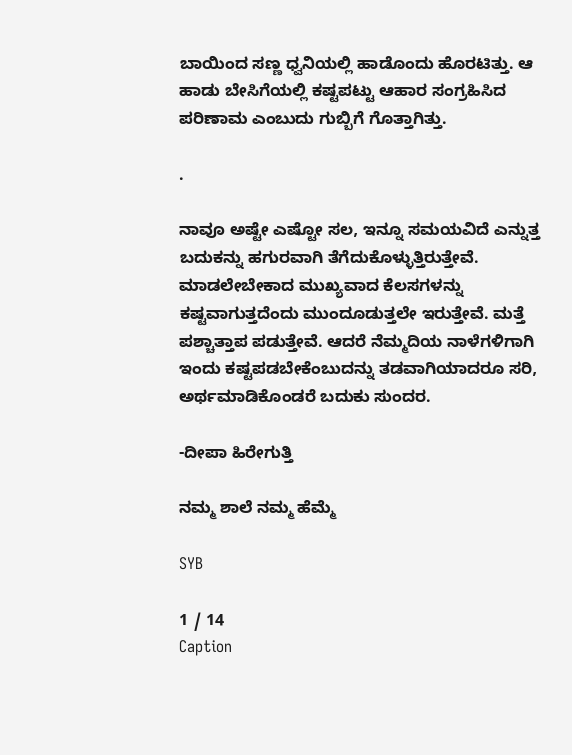ಬಾಯಿಂದ ಸಣ್ಣ ಧ್ವನಿಯಲ್ಲಿ ಹಾಡೊಂದು ಹೊರಟಿತ್ತು. ಆ ಹಾಡು ಬೇಸಿಗೆಯಲ್ಲಿ ಕಷ್ಟಪಟ್ಟು ಆಹಾರ ಸಂಗ್ರಹಿಸಿದ ಪರಿಣಾಮ ಎಂಬುದು ಗುಬ್ಬಿಗೆ ಗೊತ್ತಾಗಿತ್ತು.

.

ನಾವೂ ಅಷ್ಟೇ ಎಷ್ಟೋ ಸಲ, ಇನ್ನೂ ಸಮಯವಿದೆ ಎನ್ನುತ್ತ ಬದುಕನ್ನು ಹಗುರವಾಗಿ ತೆಗೆದುಕೊಳ್ಳುತ್ತಿರುತ್ತೇವೆ. ಮಾಡಲೇಬೇಕಾದ ಮುಖ್ಯವಾದ ಕೆಲಸಗಳನ್ನು ಕಷ್ಟವಾಗುತ್ತದೆಂದು ಮುಂದೂಡುತ್ತಲೇ ಇರುತ್ತೇವೆ. ಮತ್ತೆ ಪಶ್ಚಾತ್ತಾಪ ಪಡುತ್ತೇವೆ. ಆದರೆ ನೆಮ್ಮದಿಯ ನಾಳೆಗಳಿಗಾಗಿ ಇಂದು ಕಷ್ಟಪಡಬೇಕೆಂಬುದನ್ನು ತಡವಾಗಿಯಾದರೂ ಸರಿ, ಅರ್ಥಮಾಡಿಕೊಂಡರೆ ಬದುಕು ಸುಂದರ.

-ದೀಪಾ ಹಿರೇಗುತ್ತಿ

ನಮ್ಮ ಶಾಲೆ ನಮ್ಮ ಹೆಮ್ಮೆ

SYB

1 / 14
Caption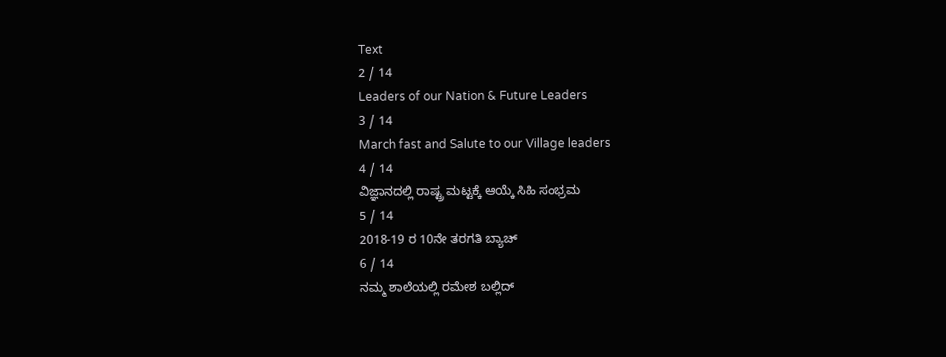Text
2 / 14
Leaders of our Nation & Future Leaders
3 / 14
March fast and Salute to our Village leaders
4 / 14
ವಿಜ್ಞಾನದಲ್ಲಿ ರಾಷ್ಟ್ರ ಮಟ್ಟಕ್ಕೆ ಆಯ್ಕೆ ಸಿಹಿ ಸಂಭ್ರಮ
5 / 14
2018-19 ರ 10ನೇ ತರಗತಿ ಬ್ಯಾಚ್
6 / 14
ನಮ್ಮ ಶಾಲೆಯಲ್ಲಿ ರಮೇಶ ಬಲ್ಲಿದ್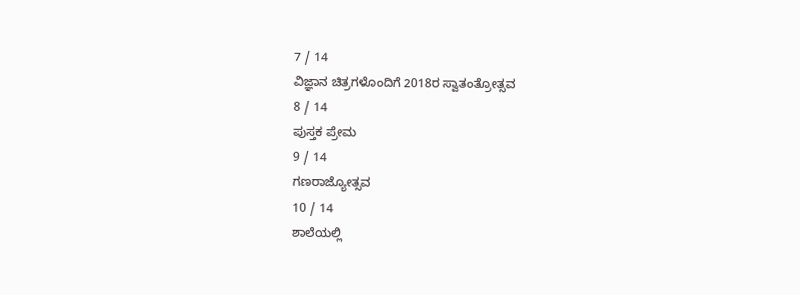7 / 14
ವಿಜ್ಞಾನ ಚಿತ್ರಗಳೊಂದಿಗೆ 2018ರ ಸ್ವಾತಂತ್ರೋತ್ಸವ
8 / 14
ಪುಸ್ತಕ ಪ್ರೇಮ
9 / 14
ಗಣರಾಜ್ಯೋತ್ಸವ
10 / 14
ಶಾಲೆಯಲ್ಲಿ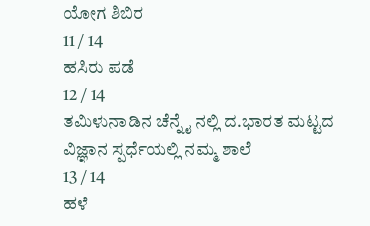ಯೋಗ ಶಿಬಿರ
11 / 14
ಹಸಿರು ಪಡೆ
12 / 14
ತಮಿಳುನಾಡಿನ ಚೆನ್ನೈ ನಲ್ಲಿ ದ.ಭಾರತ ಮಟ್ಟದ ವಿಜ್ಞಾನ ಸ್ಪರ್ಧೆಯಲ್ಲಿ ನಮ್ಮ ಶಾಲೆ
13 / 14
ಹಳೆ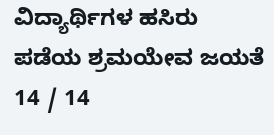ವಿದ್ಯಾರ್ಥಿಗಳ ಹಸಿರು ಪಡೆಯ ಶ್ರಮಯೇವ ಜಯತೆ
14 / 14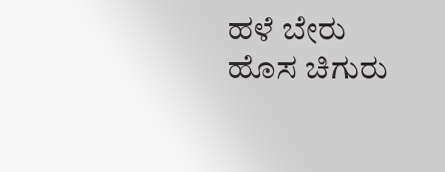ಹಳೆ ಬೇರು ಹೊಸ ಚಿಗುರು